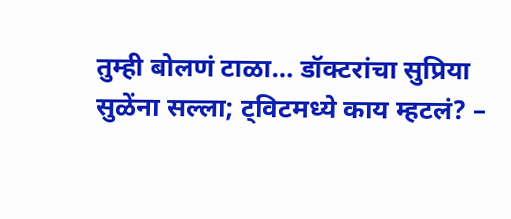तुम्ही बोलणं टाळा… डॉक्टरांचा सुप्रिया सुळेंना सल्ला; ट्विटमध्ये काय म्हटलं? –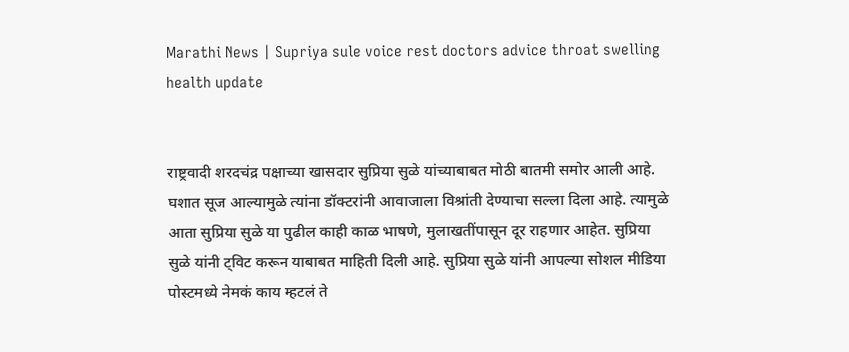Marathi News | Supriya sule voice rest doctors advice throat swelling health update


राष्ट्रवादी शरदचंद्र पक्षाच्या खासदार सुप्रिया सुळे यांच्याबाबत मोठी बातमी समोर आली आहे. घशात सूज आल्यामुळे त्यांना डॉक्टरांनी आवाजाला विश्रांती देण्याचा सल्ला दिला आहे. त्यामुळे आता सुप्रिया सुळे या पुढील काही काळ भाषणे, मुलाखतींपासून दूर राहणार आहेत. सुप्रिया सुळे यांनी ट्विट करून याबाबत माहिती दिली आहे. सुप्रिया सुळे यांनी आपल्या सोशल मीडिया पोस्टमध्ये नेमकं काय म्हटलं ते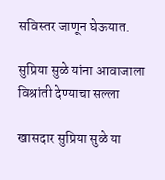सविस्तर जाणून घेऊयात.

सुप्रिया सुळे यांना आवाजाला विश्रांती देण्याचा सल्ला

खासदार सुप्रिया सुळे या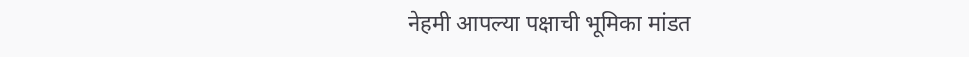नेहमी आपल्या पक्षाची भूमिका मांडत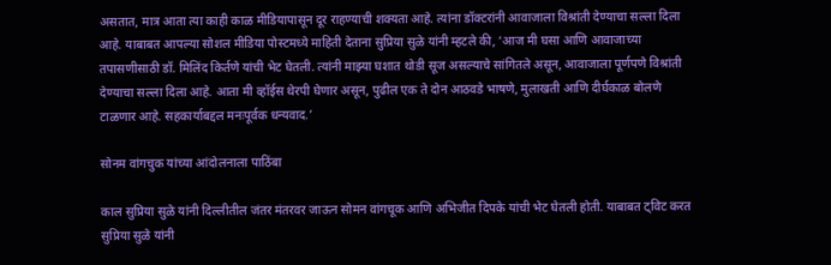असतात, मात्र आता त्या काही काळ मीडियापासून दूर राहण्याची शक्यता आहे. त्यांना डॉक्टरांनी आवाजाला विश्रांती देण्याचा सल्ला दिला आहे. याबाबत आपल्या सोशल मीडिया पोस्टमध्ये माहिती देताना सुप्रिया सुळे यांनी म्हटले की, ‘आज मी घसा आणि आवाजाच्या तपासणीसाठी डॉ. मिलिंद किर्तणे यांची भेट घेतली. त्यांनी माझ्या घशात थोडी सूज असल्याचे सांगितले असून, आवाजाला पूर्णपणे विश्रांती देण्याचा सल्ला दिला आहे. आता मी व्हॉईस थेरपी घेणार असून, पुढील एक ते दोन आठवडे भाषणे, मुलाखती आणि दीर्घकाळ बोलणे टाळणार आहे. सहकार्याबद्दल मनःपूर्वक धन्यवाद.’

सोनम वांगचुक यांच्या आंदोलनाला पाठिंबा

काल सुप्रिया सुळे यांनी दिल्लीतील जंतर मंतरवर जाऊन सोमन वांगचूक आणि अभिजीत दिपके यांची भेट घेतली होती. याबाबत ट्विट करत सुप्रिया सुळे यांनी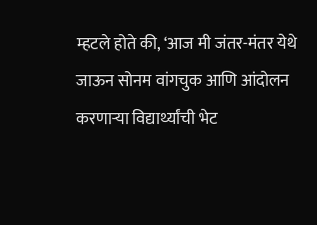म्हटले होते की, ‘आज मी जंतर-मंतर येथे जाऊन सोनम वांगचुक आणि आंदोलन करणाऱ्या विद्यार्थ्यांची भेट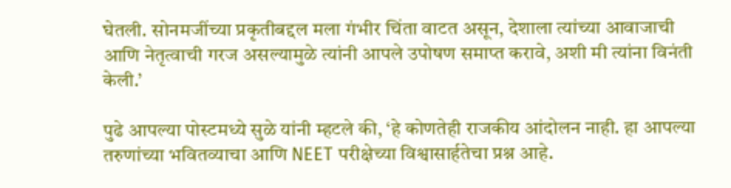घेतली. सोनमजींच्या प्रकृतीबद्दल मला गंभीर चिंता वाटत असून, देशाला त्यांच्या आवाजाची आणि नेतृत्वाची गरज असल्यामुळे त्यांनी आपले उपोषण समाप्त करावे, अशी मी त्यांना विनंती केली.’

पुढे आपल्या पोस्टमध्ये सुळे यांनी म्हटले की, ‘हे कोणतेही राजकीय आंदोलन नाही. हा आपल्या तरुणांच्या भवितव्याचा आणि NEET परीक्षेच्या विश्वासार्हतेचा प्रश्न आहे.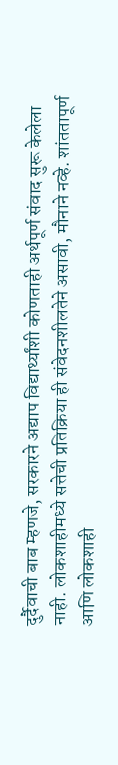दुर्दैवाची बाब म्हणजे, सरकारने अद्याप विद्यार्थ्यांशी कोणताही अर्थपूर्ण संवाद सुरू केलेला नाही. लोकशाहीमध्ये सत्तेची प्रतिक्रिया ही संवेदनशीलतेने असावी, मौनाने नव्हे. शांततापूर्ण आणि लोकशाही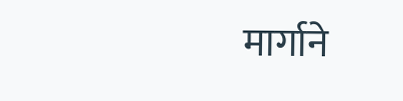मार्गाने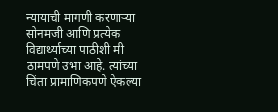न्यायाची मागणी करणाऱ्या सोनमजी आणि प्रत्येक विद्यार्थ्याच्या पाठीशी मी ठामपणे उभा आहे. त्यांच्या चिंता प्रामाणिकपणे ऐकल्या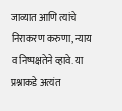जाव्यात आणि त्यांचे निराकरण करुणा, न्याय व निष्पक्षतेने व्हावे. या प्रश्नाकडे अत्यंत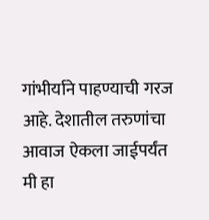गांभीर्याने पाहण्याची गरज आहे. देशातील तरुणांचा आवाज ऐकला जाईपर्यंत मी हा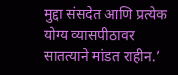मुद्दा संसदेत आणि प्रत्येक योग्य व्यासपीठावर सातत्याने मांडत राहीन.’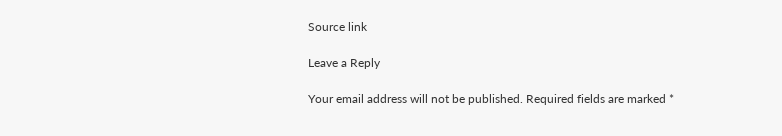Source link

Leave a Reply

Your email address will not be published. Required fields are marked *